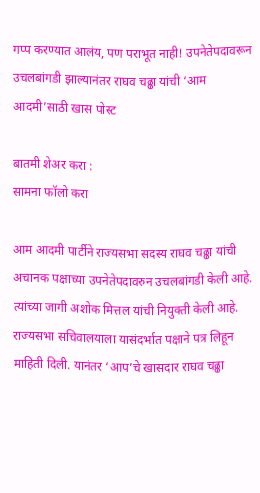गप्प करण्यात आलंय, पण पराभूत नाही! उपनेतेपदावरून उचलबांगडी झाल्यानंतर राघव चढ्ढा यांची ‘आम आदमी’साठी खास पोस्ट

बातमी शेअर करा :
सामना फॉलो करा

आम आदमी पार्टीने राज्यसभा सदस्य राघव चढ्ढा यांची अचानक पक्षाच्या उपनेतेपदावरुन उचलबांगडी केली आहे. त्यांच्या जागी अशोक मित्तल यांची नियुक्ती केली आहे. राज्यसभा सचिवालयाला यासंदर्भात पक्षाने पत्र लिहून माहिती दिली. यानंतर ‘आप’चे खासदार राघव चढ्ढा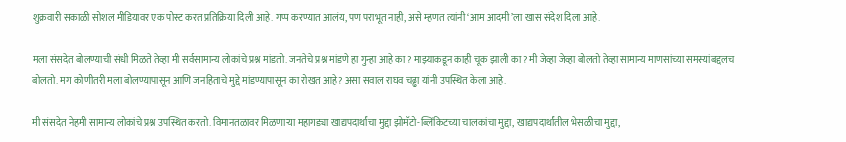शुक्रवारी सकाळी सोशल मीडियावर एक पोस्ट करत प्रतिक्रिया दिली आहे. गप्प करण्यात आलंय, पण पराभूत नाही, असे म्हणत त्यांनी ‘आम आदमी’ला खास संदेश दिला आहे.

मला संसदेत बोलण्याची संधी मिळते तेव्हा मी सर्वसामान्य लोकांचे प्रश्न मांडतो. जनतेचे प्रश्न मांडणे हा गुन्हा आहे का? माझ्याकडून काही चूक झाली का? मी जेव्हा जेव्हा बोलतो तेव्हा सामान्य माणसांच्या समस्यांबद्दलच बोलतो. मग कोणीतरी मला बोलण्यापासून आणि जनहिताचे मुद्दे मांडण्यापासून का रोखत आहे? असा सवाल राघव चढ्ढा यांनी उपस्थित केला आहे.

मी संसदेत नेहमी सामान्य लोकांचे प्रश्न उपस्थित करतो. विमानतळावर मिळणाऱ्या महागड्या खाद्यपदार्थांचा मुद्दा झोमॅटो-ब्लिंकिटच्या चालकांचा मुद्दा, खाद्यपदार्थांतील भेसळीचा मुद्दा,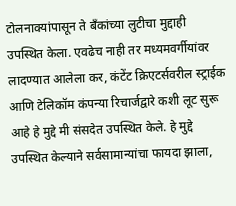टोलनाक्यांपासून ते बँकांच्या लुटीचा मुद्दाही उपस्थित केला. एवढेच नाही तर मध्यमवर्गीयांवर लादण्यात आलेला कर, कंटेंट क्रिएटर्सवरील स्ट्राईक आणि टेलिकॉम कंपन्या रिचार्जद्वारे कशी लूट सुरू आहे हे मुद्दे मी संसदेत उपस्थित केले. हे मुद्दे उपस्थित केल्याने सर्वसामान्यांचा फायदा झाला,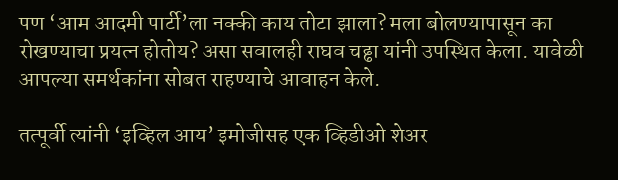पण ‘आम आदमी पार्टी’ला नक्की काय तोटा झाला? मला बोलण्यापासून का रोखण्याचा प्रयत्न होतोय? असा सवालही राघव चढ्ढा यांनी उपस्थित केला. यावेळी आपल्या समर्थकांना सोबत राहण्याचे आवाहन केले.

तत्पूर्वी त्यांनी ‘इव्हिल आय’ इमोजीसह एक व्हिडीओ शेअर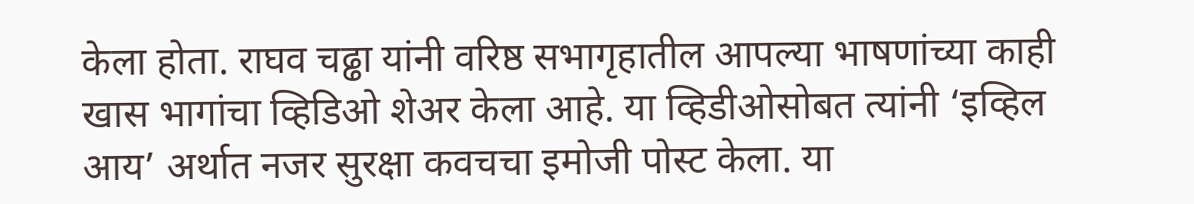केला होता. राघव चढ्ढा यांनी वरिष्ठ सभागृहातील आपल्या भाषणांच्या काही खास भागांचा व्हिडिओ शेअर केला आहे. या व्हिडीओसोबत त्यांनी ‘इव्हिल आय’ अर्थात नजर सुरक्षा कवचचा इमोजी पोस्ट केला. या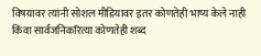विषयावर त्यांनी सोशल मीडियावर इतर कोणतेही भाष्य केले नाही किंवा सार्वजनिकरित्या कोणतेही शब्द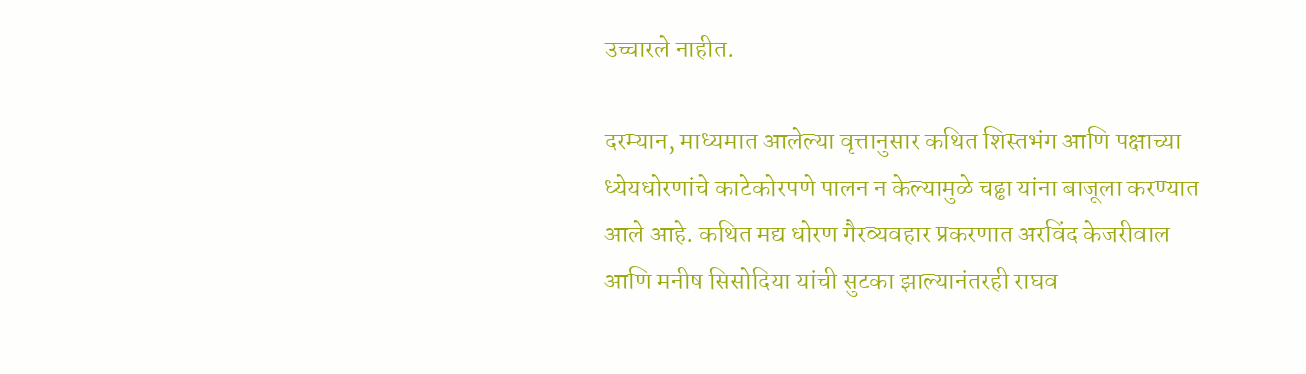उच्चारले नाहीत.

दरम्यान, माध्यमात आलेल्या वृत्तानुसार कथित शिस्तभंग आणि पक्षाच्या ध्येयधोरणांचे काटेकोरपणे पालन न केल्यामुळे चढ्ढा यांना बाजूला करण्यात आले आहे. कथित मद्य धोरण गैरव्यवहार प्रकरणात अरविंद केजरीवाल आणि मनीष सिसोदिया यांची सुटका झाल्यानंतरही राघव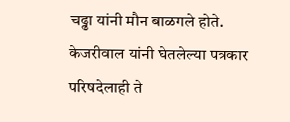चढ्ढा यांनी मौन बाळगले होते. केजरीवाल यांनी घेतलेल्या पत्रकार परिषदेलाही ते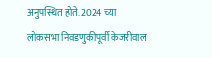अनुपस्थित होते. 2024 च्या लोकसभा निवडणुकीपूर्वी केजरीवाल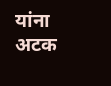यांना अटक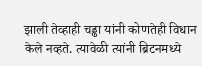झाली तेव्हाही चड्ढा यांनी कोणतेही विधान केले नव्हते. त्यावेळी त्यांनी ब्रिटनमध्ये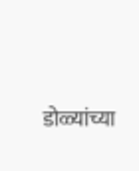डोळ्यांच्या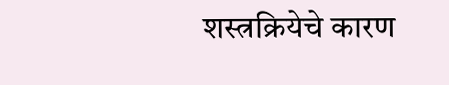शस्त्रक्रियेचे कारण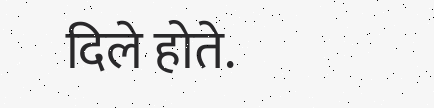दिले होते.